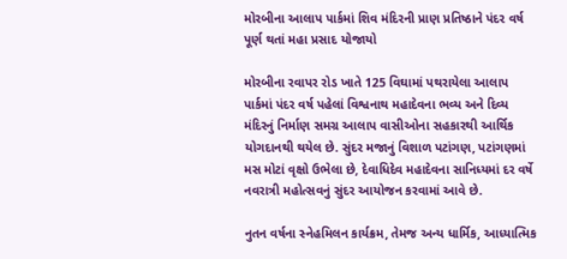મોરબીના આલાપ પાર્કમાં શિવ મંદિરની પ્રાણ પ્રતિષ્ઠાને પંદર વર્ષ પૂર્ણ થતાં મહા પ્રસાદ યોજાયો

મોરબીના રવાપર રોડ ખાતે 125 વિઘામાં પથરાયેલા આલાપ પાર્કમાં પંદર વર્ષ પહેલાં વિશ્વનાથ મહાદેવના ભવ્ય અને દિવ્ય મંદિરનું નિર્માણ સમગ્ર આલાપ વાસીઓના સહકારથી આર્થિક યોગદાનથી થયેલ છે. સુંદર મજાનું વિશાળ પટાંગણ, પટાંગણમાં મસ મોટાં વૃક્ષો ઉભેલા છે, દેવાધિદેવ મહાદેવના સાનિધ્યમાં દર વર્ષે નવરાત્રી મહોત્સવનું સુંદર આયોજન કરવામાં આવે છે.

નુતન વર્ષના સ્નેહમિલન કાર્યક્રમ, તેમજ અન્ય ધાર્મિક, આધ્યાત્મિક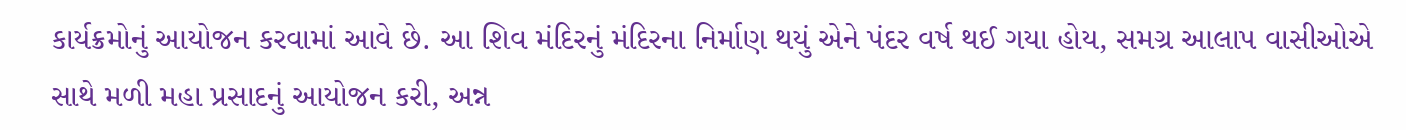કાર્યક્રમોનું આયોજન કરવામાં આવે છે. આ શિવ મંદિરનું મંદિરના નિર્માણ થયું એને પંદર વર્ષ થઈ ગયા હોય, સમગ્ર આલાપ વાસીઓએ સાથે મળી મહા પ્રસાદનું આયોજન કરી, અન્ન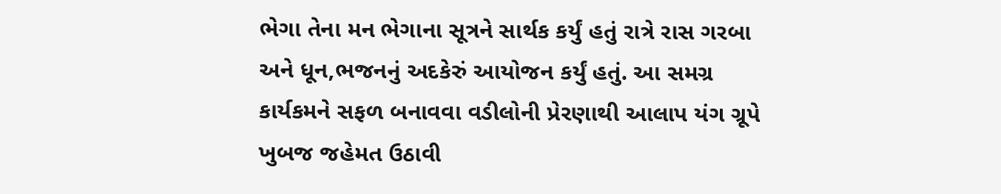ભેગા તેના મન ભેગાના સૂત્રને સાર્થક કર્યું હતું રાત્રે રાસ ગરબા અને ધૂન,ભજનનું અદકેરું આયોજન કર્યું હતું. આ સમગ્ર કાર્યકમને સફળ બનાવવા વડીલોની પ્રેરણાથી આલાપ યંગ ગ્રૂપે ખુબજ જહેમત ઉઠાવી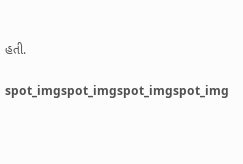હતી.

spot_imgspot_imgspot_imgspot_img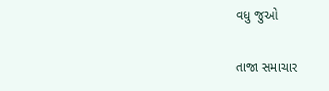વધુ જુઓ

તાજા સમાચાર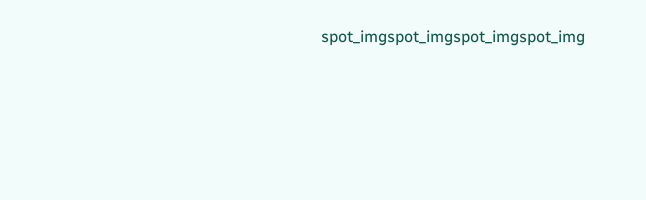spot_imgspot_imgspot_imgspot_img